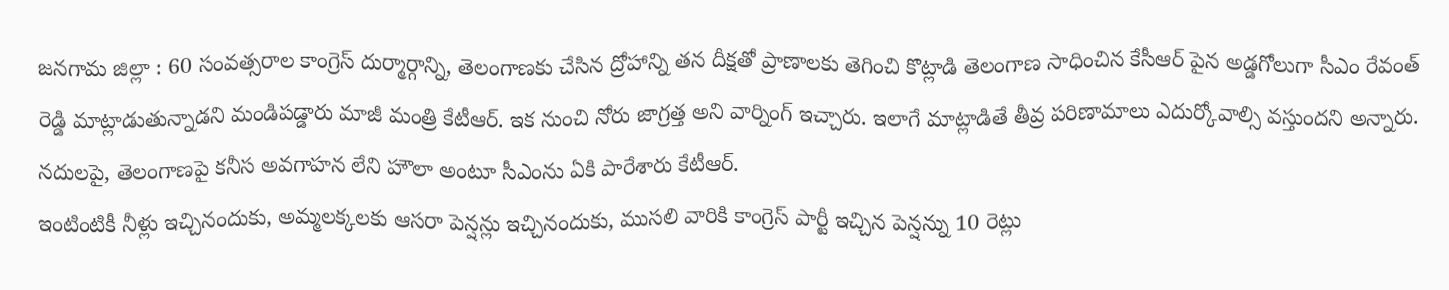జనగామ జిల్లా : 60 సంవత్సరాల కాంగ్రెస్ దుర్మార్గాన్ని, తెలంగాణకు చేసిన ద్రోహాన్ని తన దీక్షతో ప్రాణాలకు తెగించి కొట్లాడి తెలంగాణ సాధించిన కేసీఆర్ పైన అడ్డగోలుగా సీఎం రేవంత్ రెడ్డి మాట్లాడుతున్నాడని మండిపడ్డారు మాజీ మంత్రి కేటీఆర్. ఇక నుంచి నోరు జాగ్రత్త అని వార్నింగ్ ఇచ్చారు. ఇలాగే మాట్లాడితే తీవ్ర పరిణామాలు ఎదుర్కోవాల్సి వస్తుందని అన్నారు. నదులపై, తెలంగాణపై కనీస అవగాహన లేని హౌలా అంటూ సీఎంను ఏకి పారేశారు కేటీఆర్.
ఇంటింటికీ నీళ్లు ఇచ్చినందుకు, అమ్మలక్కలకు ఆసరా పెన్షన్లు ఇచ్చినందుకు, ముసలి వారికి కాంగ్రెస్ పార్టీ ఇచ్చిన పెన్షన్ను 10 రెట్లు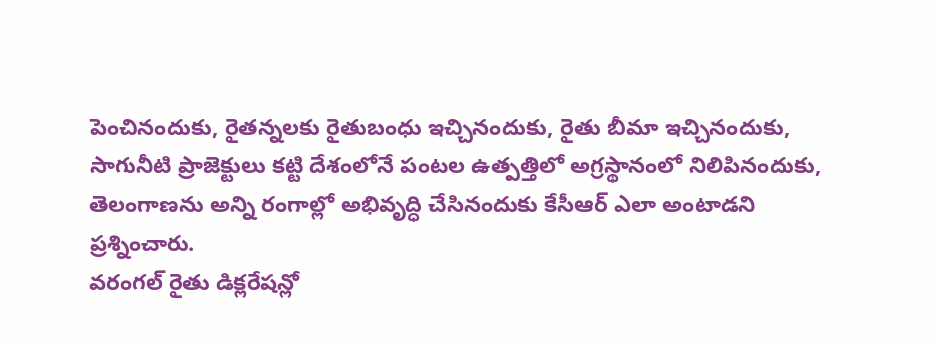పెంచినందుకు, రైతన్నలకు రైతుబంధు ఇచ్చినందుకు, రైతు బీమా ఇచ్చినందుకు, సాగునీటి ప్రాజెక్టులు కట్టి దేశంలోనే పంటల ఉత్పత్తిలో అగ్రస్థానంలో నిలిపినందుకు, తెలంగాణను అన్ని రంగాల్లో అభివృద్ధి చేసినందుకు కేసీఆర్ ఎలా అంటాడని ప్రశ్నించారు.
వరంగల్ రైతు డిక్లరేషన్లో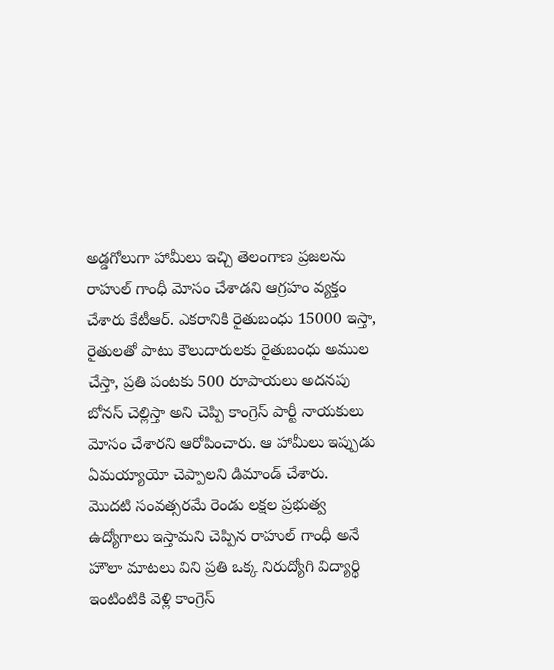అడ్డగోలుగా హామీలు ఇచ్చి తెలంగాణ ప్రజలను రాహుల్ గాంధీ మోసం చేశాడని ఆగ్రహం వ్యక్తం చేశారు కేటీఆర్. ఎకరానికి రైతుబంధు 15000 ఇస్తా, రైతులతో పాటు కౌలుదారులకు రైతుబంధు అముల చేస్తా, ప్రతి పంటకు 500 రూపాయలు అదనపు బోనస్ చెల్లిస్తా అని చెప్పి కాంగ్రెస్ పార్టీ నాయకులు మోసం చేశారని ఆరోపించారు. ఆ హామీలు ఇప్పుడు ఏమయ్యాయో చెప్పాలని డిమాండ్ చేశారు.
మొదటి సంవత్సరమే రెండు లక్షల ప్రభుత్వ ఉద్యోగాలు ఇస్తామని చెప్పిన రాహుల్ గాంధీ అనే హౌలా మాటలు విని ప్రతి ఒక్క నిరుద్యోగి విద్యార్థి ఇంటింటికి వెళ్లి కాంగ్రెస్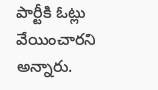పార్టీకి ఓట్లు వేయించారని అన్నారు.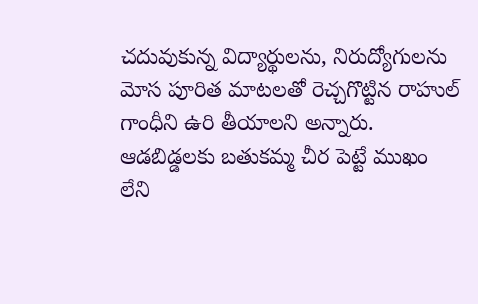చదువుకున్న విద్యార్థులను, నిరుద్యోగులను మోస పూరిత మాటలతో రెచ్చగొట్టిన రాహుల్ గాంధీని ఉరి తీయాలని అన్నారు. ఆడబిడ్డలకు బతుకమ్మ చీర పెట్టే ముఖం లేని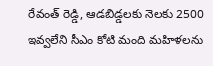రేవంత్ రెడ్డి, ఆడబిడ్డలకు నెలకు 2500 ఇవ్వలేని సీఎం కోటి మంది మహిళలను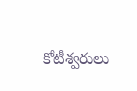కోటీశ్వరులు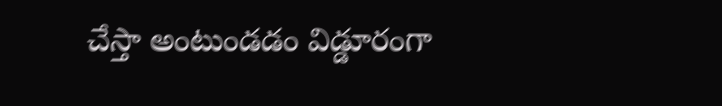చేస్తా అంటుండడం విడ్డూరంగా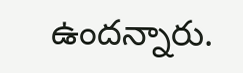ఉందన్నారు.